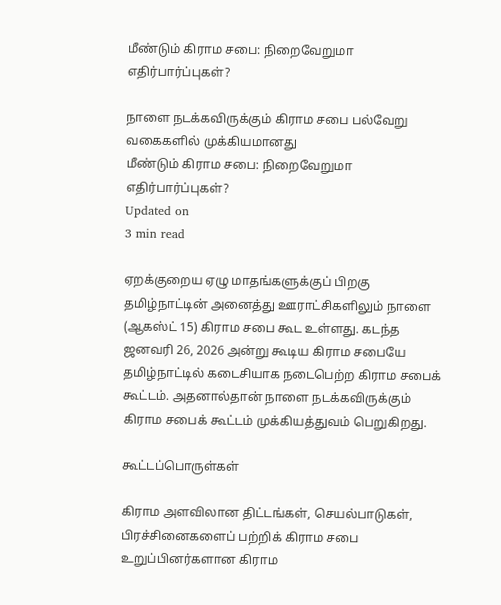மீண்டும் கிராம சபை: நிறைவேறுமா எதிர்பார்ப்புகள்?

நாளை நடக்கவிருக்கும் கிராம சபை பல்வேறு வகைகளில் முக்கியமானது
மீண்டும் கிராம சபை: நிறைவேறுமா எதிர்பார்ப்புகள்?
Updated on
3 min read

ஏறக்குறைய ஏழு மாதங்களுக்குப் பிறகு தமிழ்நாட்டின் அனைத்து ஊராட்சிகளிலும் நாளை (ஆகஸ்ட் 15) கிராம சபை கூட உள்ளது. கடந்த ஜனவரி 26, 2026 அன்று கூடிய கிராம சபையே தமிழ்நாட்டில் கடைசியாக நடைபெற்ற கிராம சபைக் கூட்டம். அதனால்தான் நாளை நடக்கவிருக்கும் கிராம சபைக் கூட்டம் முக்கியத்துவம் பெறுகிறது.

கூட்டப்பொருள்கள்

கிராம அளவிலான திட்டங்கள், செயல்பாடுகள், பிரச்சினைகளைப் பற்றிக் கிராம சபை உறுப்பினர்களான கிராம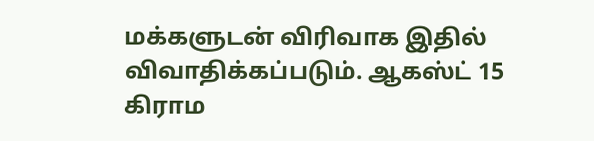மக்களுடன் விரிவாக இதில் விவாதிக்கப்படும். ஆகஸ்ட் 15 கிராம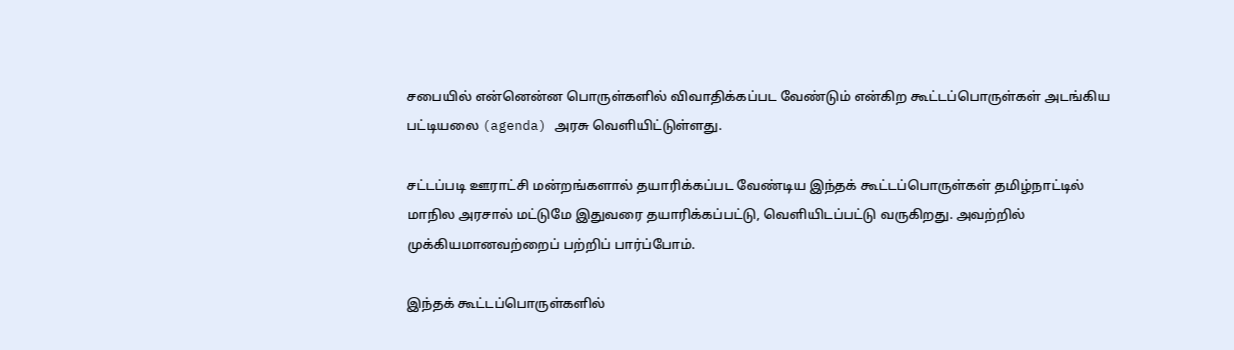சபையில் என்னென்ன பொருள்களில் விவாதிக்கப்பட வேண்டும் என்கிற கூட்டப்பொருள்கள் அடங்கிய பட்டியலை (agenda) அரசு வெளியிட்டுள்ளது.

சட்டப்படி ஊராட்சி மன்றங்களால் தயாரிக்கப்பட வேண்டிய இந்தக் கூட்டப்பொருள்கள் தமிழ்நாட்டில் மாநில அரசால் மட்டுமே இதுவரை தயாரிக்கப்பட்டு, வெளியிடப்பட்டு வருகிறது. அவற்றில் முக்கியமானவற்றைப் பற்றிப் பார்ப்போம்.

இந்தக் கூட்டப்பொருள்களில்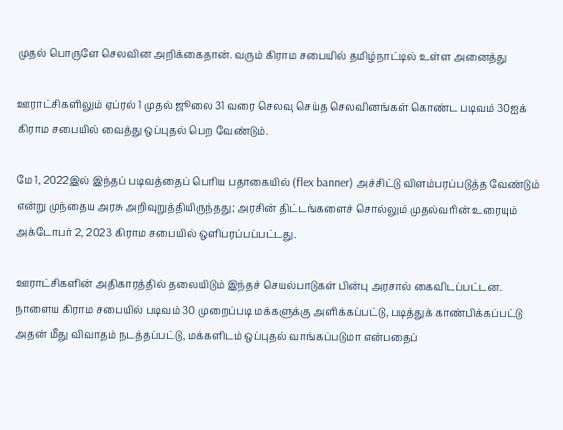முதல் பொருளே செலவின அறிக்கைதான். வரும் கிராம சபையில் தமிழ்நாட்டில் உள்ள அனைத்து

ஊராட்சிகளிலும் ஏப்ரல் 1 முதல் ஜூலை 31 வரை செலவு செய்த செலவினங்கள் கொண்ட படிவம் 30ஐக் கிராம சபையில் வைத்து ஒப்புதல் பெற வேண்டும்.

மே 1, 2022இல் இந்தப் படிவத்தைப் பெரிய பதாகையில் (flex banner) அச்சிட்டு விளம்பரப்படுத்த வேண்டும் என்று முந்தைய அரசு அறிவுறுத்தியிருந்தது; அரசின் திட்டங்களைச் சொல்லும் முதல்வரின் உரையும் அக்டோபர் 2, 2023 கிராம சபையில் ஒளிபரப்பப்பட்டது.

ஊராட்சிகளின் அதிகாரத்தில் தலையிடும் இந்தச் செயல்பாடுகள் பின்பு அரசால் கைவிடப்பட்டன. நாளைய கிராம சபையில் படிவம் 30 முறைப்படி மக்களுக்கு அளிக்கப்பட்டு, படித்துக் காண்பிக்கப்பட்டு அதன் மீது விவாதம் நடத்தப்பட்டு, மக்களிடம் ஒப்புதல் வாங்கப்படுமா என்பதைப்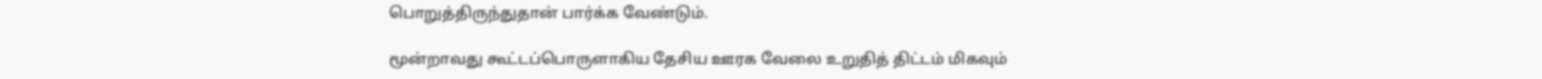பொறுத்திருந்துதான் பார்க்க வேண்டும்.

மூன்றாவது கூட்டப்பொருளாகிய தேசிய ஊரக வேலை உறுதித் திட்டம் மிகவும்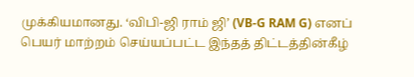முக்கியமானது. ‘விபி-ஜி ராம் ஜி’ (VB-G RAM G) எனப் பெயர் மாற்றம் செய்யப்பட்ட இந்தத் திட்டத்தின்கீழ்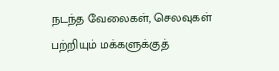நடந்த வேலைகள், செலவுகள் பற்றியும் மக்களுக்குத்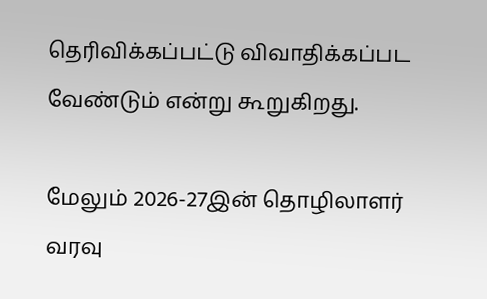தெரிவிக்கப்பட்டு விவாதிக்கப்பட வேண்டும் என்று கூறுகிறது.

மேலும் 2026-27இன் தொழிலாளர் வரவு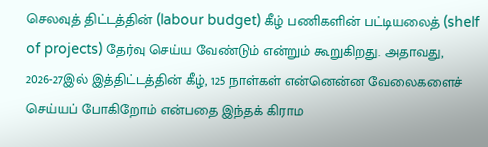செலவுத் திட்டத்தின் (labour budget) கீழ் பணிகளின் பட்டியலைத் (shelf of projects) தேர்வு செய்ய வேண்டும் என்றும் கூறுகிறது. அதாவது, 2026-27இல் இத்திட்டத்தின் கீழ், 125 நாள்கள் என்னென்ன வேலைகளைச் செய்யப் போகிறோம் என்பதை இந்தக் கிராம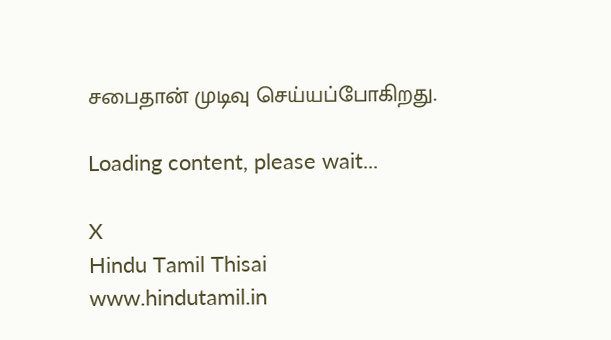சபைதான் முடிவு செய்யப்போகிறது.

Loading content, please wait...

X
Hindu Tamil Thisai
www.hindutamil.in